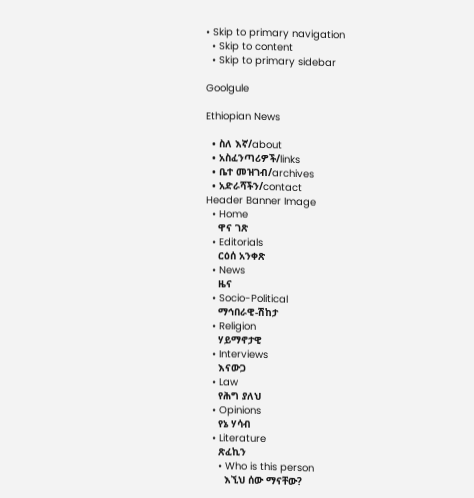• Skip to primary navigation
  • Skip to content
  • Skip to primary sidebar

Goolgule

Ethiopian News

  • ስለ እኛ/about
  • አስፈንጣሪዎች/links
  • ቤተ መዝገብ/archives
  • አድራሻችን/contact
Header Banner Image
  • Home
    ዋና ገጽ
  • Editorials
    ርዕሰ አንቀጽ
  • News
    ዜና
  • Socio-Political
    ማኅበራዊ-ሽከታ
  • Religion
    ሃይማኖታዊ
  • Interviews
    እናውጋ
  • Law
    የሕግ ያለህ
  • Opinions
    የኔ ሃሳብ
  • Literature
    ጽፈኪን
    • Who is this person
      እኚህ ሰው ማናቸው?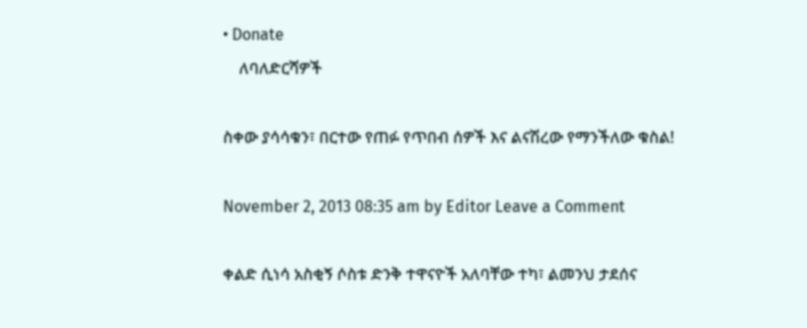• Donate
    ለባለድርሻዎች

ስቀው ያሳሳቁን፣ በርተው የጠፉ የጥበብ ሰዎች እና ልናሽረው የማንችለው ቁስል!

November 2, 2013 08:35 am by Editor Leave a Comment

ቀልድ ሲነሳ አስቂኝ ሶስቱ ድንቅ ተዋናዮች አለባቸው ተካ፣ ልመንህ ታደሰና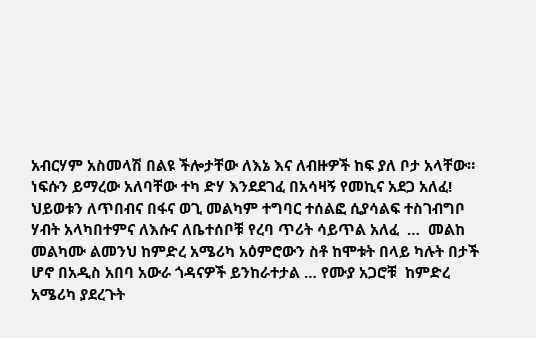አብርሃም አስመላሽ በልዩ ችሎታቸው ለእኔ እና ለብዙዎች ከፍ ያለ ቦታ አላቸው። ነፍሱን ይማረው አለባቸው ተካ ድሃ እንደደገፈ በአሳዛኝ የመኪና አደጋ አለፈ!  ህይወቱን ለጥበብና በፋና ወጊ መልካም ተግባር ተሰልፎ ሲያሳልፍ ተስገብግቦ ሃብት አላካበተምና ለእሱና ለቤተሰቦቹ የረባ ጥሪት ሳይጥል አለፈ  …  መልከ መልካሙ ልመንህ ከምድረ አሜሪካ አዕምሮውን ስቶ ከሞቱት በላይ ካሉት በታች ሆኖ በአዲስ አበባ አውራ ጎዳናዎች ይንከራተታል … የሙያ አጋሮቹ  ከምድረ አሜሪካ ያደረጉት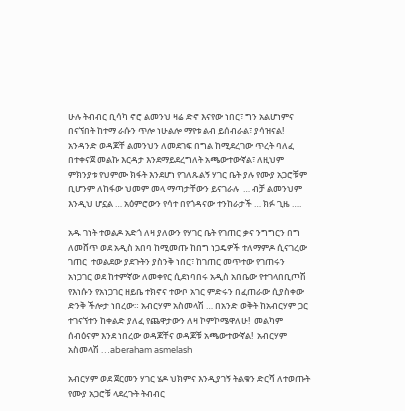ሁሉ ትብብር ቢሳካ ኖሮ ልመንህ ዛሬ ድኖ እናየው ነበር፣ ግን አልሆነምና በናኘበት ከተማ ራሱን ጥሎ ነሁልሎ ማየቱ ልብ ይሰብራል፣ ያሳዝናል! አንዳንድ ወዳጆቸ ልመንህን ለመደገፍ በግል ከሚደረገው ጥረት ባለፈ በተቀናጀ መልኩ እርዳታ እንደማይደረግለት አጫውተውኛል፣ ለዚህም ምክንያቱ የህምሙ ክፋት እንደሆነ የገለጹልኝ ሃገር ቤት ያሉ የሙያ አጋሮቹም ቢሆንም ለከፋው ህመም መላ ማጣታቸውን ይናገራሉ  … ብቻ ልመንህም እንዲህ ሆኗል … አዕምሮውን የሳተ በየጎዳናው ተንከራታች … ክፉ ጊዜ ….

አዱ ገነት ተወልዶ አድጎ ለዛ ያለውን የሃገር ቤት የገጠር ቃና ንግግርን በግ ለመሸጥ ወደ አዲስ አበባ ከሚመጡ ከበግ ነጋዴዎች ተለማምዶ ሲናገረው ገጠር  ተወልደው ያደጉትን ያስንቅ ነበር፣ ከገጠር መጥተው የገጠሩን አነጋገር ወደ ከተምኛው ለመቀየር ሲደነባበሩ አዲስ አበቤው የተገላበቢጦሽ የእነሱን የአነጋገር ዘይቤ ተክኖና ተውቦ አገር ምድሩን በፈጠራው ሲያስቀው ድንቅ ችሎታ ነበረው። አብርሃም አስመላሽ … በአንድ ወቅት ከአብርሃም ጋር ተገናኘተን ከቀልድ ያለፈ የጨዋታውን ለዛ ኮምኮሜዋለሁ!  መልካም ሰብዕናም እንደ ነበረው ወዳጆቸና ወዳጆቹ አጫውተውኛል!  አብርሃም አስመላሽ …aberaham asmelash

አብርሃም ወደ ጀርመን ሃገር ሄዶ ህክምና እንዲያገኝ ትልቁን ድርሻ ለተወጡት የሙያ አጋሮቹ ላደረጉት ትብብር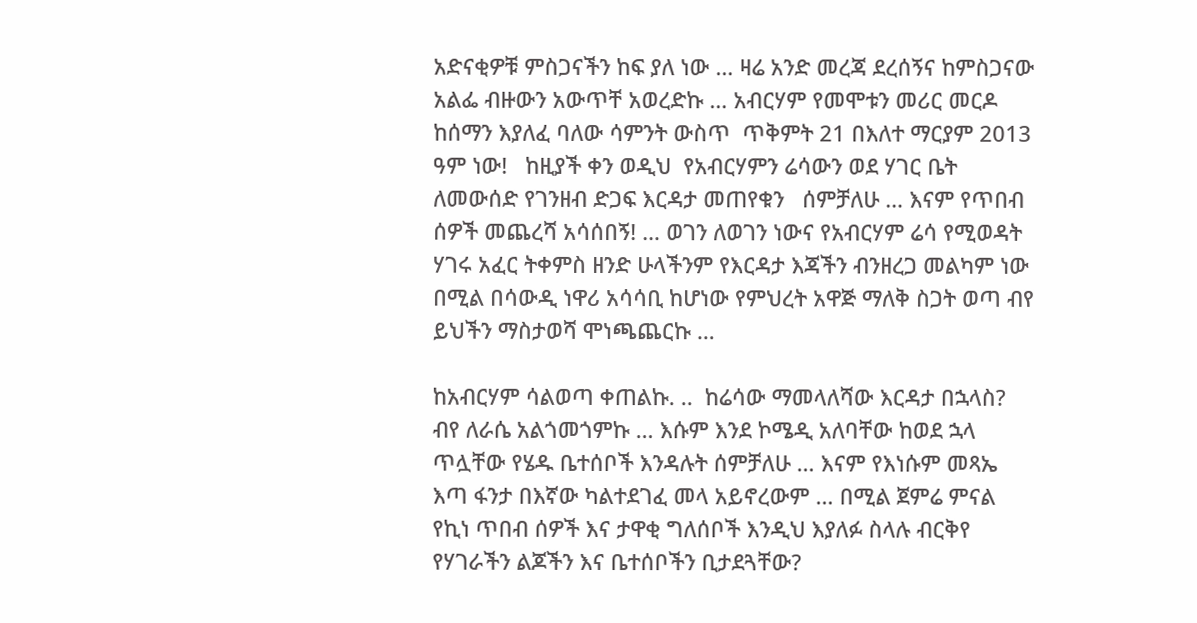አድናቂዎቹ ምስጋናችን ከፍ ያለ ነው … ዛሬ አንድ መረጃ ደረሰኝና ከምስጋናው  አልፌ ብዙውን አውጥቸ አወረድኩ … አብርሃም የመሞቱን መሪር መርዶ ከሰማን እያለፈ ባለው ሳምንት ውስጥ  ጥቅምት 21 በእለተ ማርያም 2013 ዓም ነው!   ከዚያች ቀን ወዲህ  የአብርሃምን ሬሳውን ወደ ሃገር ቤት ለመውሰድ የገንዘብ ድጋፍ እርዳታ መጠየቁን   ሰምቻለሁ … እናም የጥበብ ሰዎች መጨረሻ አሳሰበኝ! … ወገን ለወገን ነውና የአብርሃም ሬሳ የሚወዳት ሃገሩ አፈር ትቀምስ ዘንድ ሁላችንም የእርዳታ እጃችን ብንዘረጋ መልካም ነው በሚል በሳውዲ ነዋሪ አሳሳቢ ከሆነው የምህረት አዋጅ ማለቅ ስጋት ወጣ ብየ ይህችን ማስታወሻ ሞነጫጨርኩ …

ከአብርሃም ሳልወጣ ቀጠልኩ. ..  ከሬሳው ማመላለሻው እርዳታ በኋላስ? ብየ ለራሴ አልጎመጎምኩ … እሱም እንደ ኮሜዲ አለባቸው ከወደ ኋላ ጥሏቸው የሄዱ ቤተሰቦች እንዳሉት ሰምቻለሁ … እናም የእነሱም መጻኤ እጣ ፋንታ በእኛው ካልተደገፈ መላ አይኖረውም … በሚል ጀምሬ ምናል የኪነ ጥበብ ሰዎች እና ታዋቂ ግለሰቦች እንዲህ እያለፉ ስላሉ ብርቅየ የሃገራችን ልጆችን እና ቤተሰቦችን ቢታደጓቸው?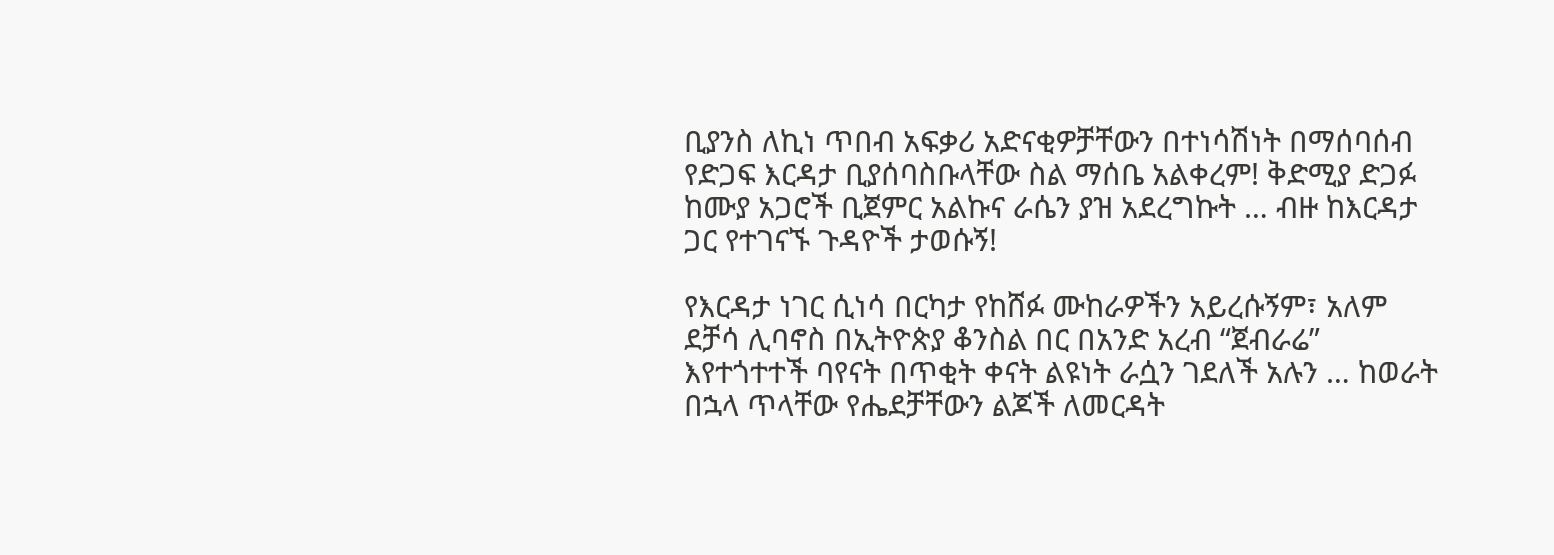ቢያንስ ለኪነ ጥበብ አፍቃሪ አድናቂዎቻቸውን በተነሳሽነት በማሰባሰብ የድጋፍ እርዳታ ቢያሰባስቡላቸው ስል ማሰቤ አልቀረም! ቅድሚያ ድጋፉ ከሙያ አጋሮች ቢጀምር አልኩና ራሴን ያዝ አደረግኩት … ብዙ ከእርዳታ ጋር የተገናኙ ጉዳዮች ታወሱኝ!

የእርዳታ ነገር ሲነሳ በርካታ የከሸፉ ሙከራዎችን አይረሱኝም፣ አለም ደቻሳ ሊባኖስ በኢትዮጵያ ቆንስል በር በአንድ አረብ “ጀብራሬ” እየተጎተተች ባየናት በጥቂት ቀናት ልዩነት ራሷን ገደለች አሉን … ከወራት በኋላ ጥላቸው የሔደቻቸውን ልጆች ለመርዳት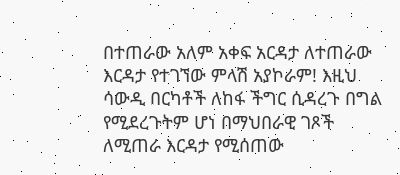በተጠራው አለም አቀፍ አርዳታ ለተጠራው እርዳታ የተገኘው ምላሽ አያኮራም! እዚህ ሳውዲ በርካቶች ለከፋ ችግር ሲዳረጉ በግል የሚደረጉትም ሆነ በማህበራዊ ገጾች ለሚጠራ እርዳታ የሚሰጠው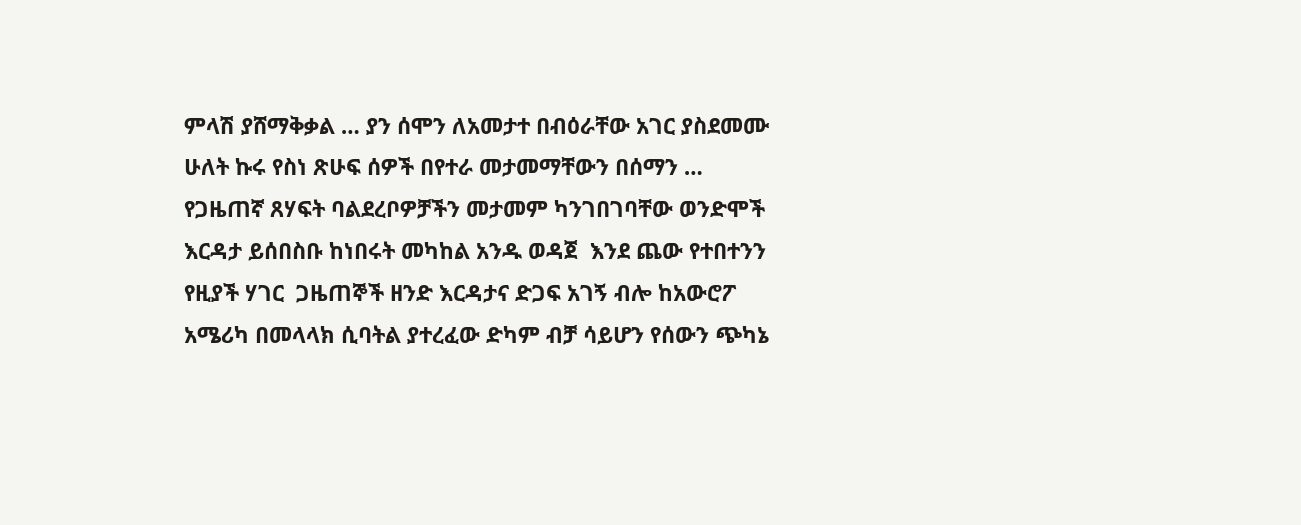ምላሽ ያሸማቅቃል … ያን ሰሞን ለአመታተ በብዕራቸው አገር ያስደመሙ ሁለት ኩሩ የስነ ጽሁፍ ሰዎች በየተራ መታመማቸውን በሰማን … የጋዜጠኛ ጸሃፍት ባልደረቦዎቻችን መታመም ካንገበገባቸው ወንድሞች እርዳታ ይሰበስቡ ከነበሩት መካከል አንዱ ወዳጀ  እንደ ጨው የተበተንን የዚያች ሃገር  ጋዜጠኞች ዘንድ እርዳታና ድጋፍ አገኝ ብሎ ከአውሮፖ አሜሪካ በመላላክ ሲባትል ያተረፈው ድካም ብቻ ሳይሆን የሰውን ጭካኔ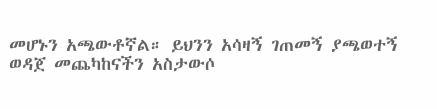መሆኑን አጫውቶኛል። ይህንን አሳዛኝ ገጠመኝ ያጫወተኝ ወዳጀ መጨካከናችን አስታውሶ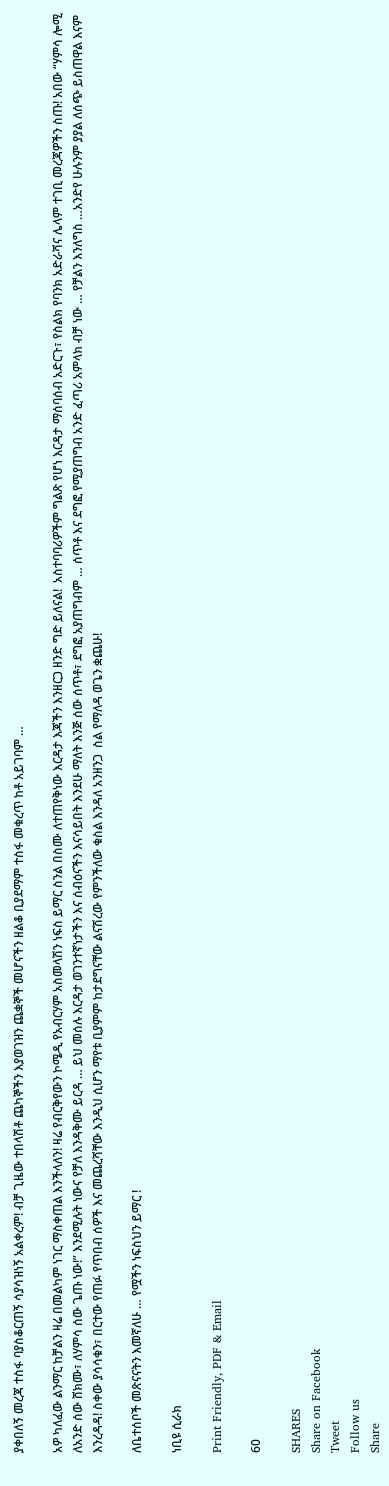ያቀበለኝ መረጃ ተስፋ ባያስቆርጠኝ ሳያሳዝነኝ አልቀረም! ብቻ ጊዜው ተበላሽቶ ጨካኞችን እያወገዝን ጨቋኞች መሆናችን ዘልቆ ቢያደማም ተስፋ መቁረጥ ከቶ አይገባም …

አዎ ካለፈው ልንማር ከቻልን ዛሬ በመልካም ነገር ማስቀጠል እንችላለን! ዛሬ የብርቅየውን ኮሜዲ የአብርሃም አስመላሽን ነፍስ ይማር ስንል በስሙ ለተጠየቅነው እርዳታ እጃችን እንዘርጋ ዘንድ ግድ ይለናል!  አስተባባሪዎችም ግልጽ የሆነ እርዳታ ማሰባሰብ አድርጉ፣ የስልክ የባንክ አድራሻና ሌላም ተገቢ መረጃዎችን ስጡ! አበው “ሃምሳ ሎሚ ለአንድ ሰው ሸክሙ፣ ለሃምሳ ሰው ጌጡ ነው!” እንደሚሉት ነውና የቻለ እንዳቅሙ ይርዳ … ይህ መሰሉ እርዳታ ወገንተኛነታችን እና ሰብዕናችን እናሳይበት እንደሁ ማለት እንጅ ሰው ሰጥቶ፣ ደግፎ አያጠግብም … ሰጥቶ እና ደግፎ የሚያጠግብ አንድ ፈጣሪ አምላክ ብቻ ነው … የቻልን እንለግስ …አንድየ ሁሉንም ያያል ለሰጭ ይስጠዋል እናም እንረዳዳ! ስቀው ያሳሳቁን፣ በርተው የጠፉ የጥበብ ሰዎች እና መጨረሻቸው እንዲህ ሲሆን ማየቱ ቢያምም ከታደግናቸው ልናሽረው የምንችለው ቁስል እንዳለ አንዘንጋ  ስል የማለዳ ወጌን ቋጨሁ!

ለቤተሰቦች መጽናናትን እመኛለሁ … የሟችን ነፍስህን ይማር !

ነቢዩ ሲራክ

Print Friendly, PDF & Email

60

SHARES
Share on Facebook
Tweet
Follow us
Share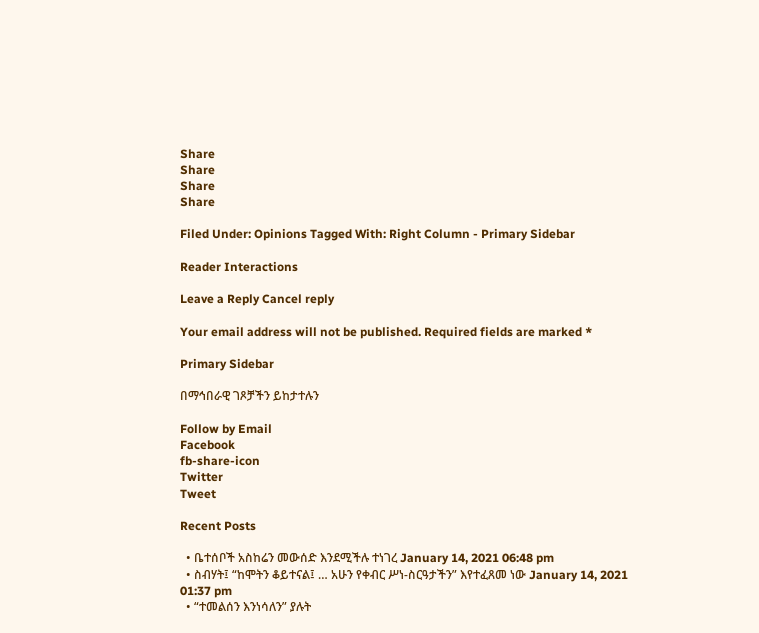Share
Share
Share
Share

Filed Under: Opinions Tagged With: Right Column - Primary Sidebar

Reader Interactions

Leave a Reply Cancel reply

Your email address will not be published. Required fields are marked *

Primary Sidebar

በማኅበራዊ ገጾቻችን ይከታተሉን

Follow by Email
Facebook
fb-share-icon
Twitter
Tweet

Recent Posts

  • ቤተሰቦች አስከሬን መውሰድ እንደሚችሉ ተነገረ January 14, 2021 06:48 pm
  • ስብሃት፤ “ከሞትን ቆይተናል፤ … አሁን የቀብር ሥነ-ስርዓታችን” እየተፈጸመ ነው January 14, 2021 01:37 pm
  • “ተመልሰን እንነሳለን” ያሉት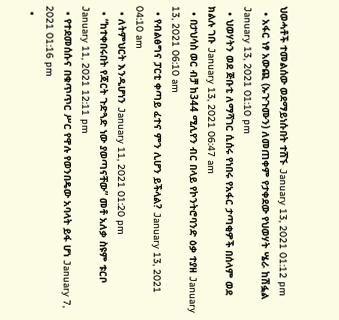ህወሓቶች ተመልሰው ወደማይነሱበት ተሸኙ January 13, 2021 01:12 pm
  • አፋር ነፃ አውጪ (ኡጉጉሙን) ለመጠቀም የታቀደው የህወሃት ሤራ ከሽፏል January 13, 2021 01:10 pm
  • ህወሃትን ወደ ጅቡቲ ለማሻገር ሲሰሩ የነበሩ የአፋር ታጣቂዎች በሰላም ወደ ክልሉ ገቡ January 13, 2021 06:47 am
  • በታህሳስ ወር ብቻ ከ344 ሚሊየን ብር በላይ የኮንትሮባንድ ዕቃ ተያዘ January 13, 2021 06:10 am
  • የብልፅግና ፓርቲ ቀጣይ ፈተና ምን ሊሆን ይችላል? January 13, 2021 04:10 am
  • ለትምህርት እንዲሆነን January 11, 2021 01:20 pm
  • “ከተቀበሩበት የጃርት ጉድጓድ ነው ያወጣናቸው” መቶ አለቃ ስዩም ቱርቦ January 11, 2021 12:11 pm
  • የተደመሰሱና በቁጥጥር ሥር የዋሉ የወንበዴው አባላት ይፋ ሆነ January 7, 2021 01:16 pm
  •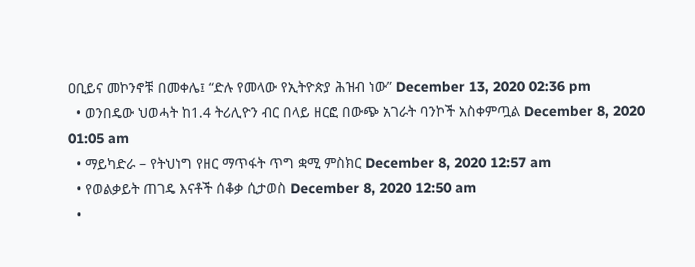ዐቢይና መኮንኖቹ በመቀሌ፤ “ድሉ የመላው የኢትዮጵያ ሕዝብ ነው” December 13, 2020 02:36 pm
  • ወንበዴው ህወሓት ከ1.4 ትሪሊዮን ብር በላይ ዘርፎ በውጭ አገራት ባንኮች አስቀምጧል December 8, 2020 01:05 am
  • ማይካድራ – የትህነግ የዘር ማጥፋት ጥግ ቋሚ ምስክር December 8, 2020 12:57 am
  • የወልቃይት ጠገዴ እናቶች ሰቆቃ ሲታወስ December 8, 2020 12:50 am
  •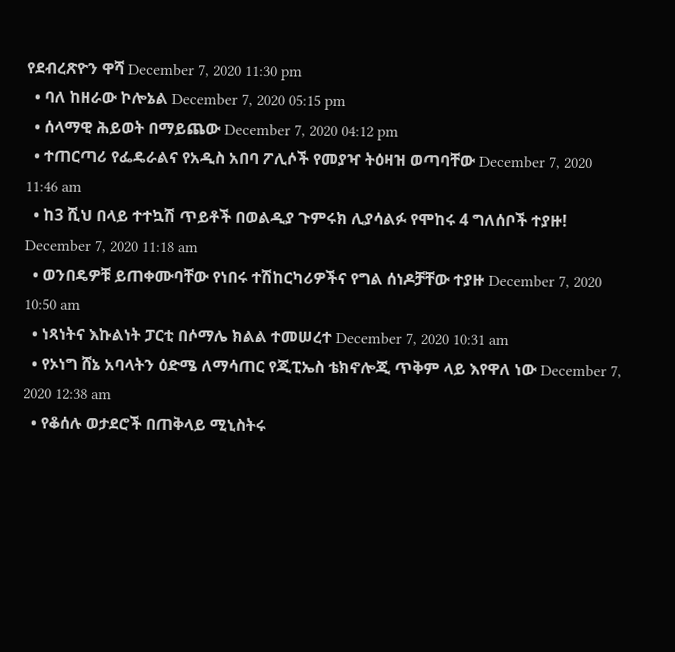የደብረጽዮን ዋሻ December 7, 2020 11:30 pm
  • ባለ ከዘራው ኮሎኔል December 7, 2020 05:15 pm
  • ሰላማዊ ሕይወት በማይጨው December 7, 2020 04:12 pm
  • ተጠርጣሪ የፌዴራልና የአዲስ አበባ ፖሊሶች የመያዣ ትዕዛዝ ወጣባቸው December 7, 2020 11:46 am
  • ከ3 ሺህ በላይ ተተኳሽ ጥይቶች በወልዲያ ጉምሩክ ሊያሳልፉ የሞከሩ 4 ግለሰቦች ተያዙ! December 7, 2020 11:18 am
  • ወንበዴዎቹ ይጠቀሙባቸው የነበሩ ተሽከርካሪዎችና የግል ሰነዶቻቸው ተያዙ December 7, 2020 10:50 am
  • ነጻነትና እኩልነት ፓርቲ በሶማሌ ክልል ተመሠረተ December 7, 2020 10:31 am
  • የኦነግ ሸኔ አባላትን ዕድሜ ለማሳጠር የጂፒኤስ ቴክኖሎጂ ጥቅም ላይ እየዋለ ነው December 7, 2020 12:38 am
  • የቆሰሉ ወታደሮች በጠቅላይ ሚኒስትሩ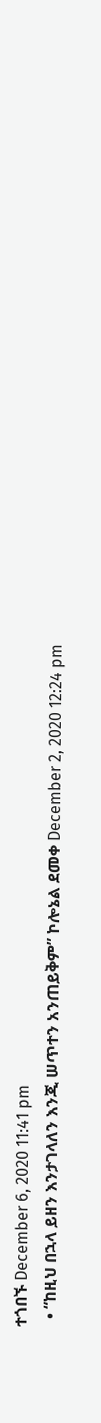ተጎበኙ December 6, 2020 11:41 pm
  • “ከዚህ በኋላ ይዘን እንታገላለን እንጂ ሠጥተን አንጠይቅም” ኮሎኔል ደመቀ December 2, 2020 12:24 pm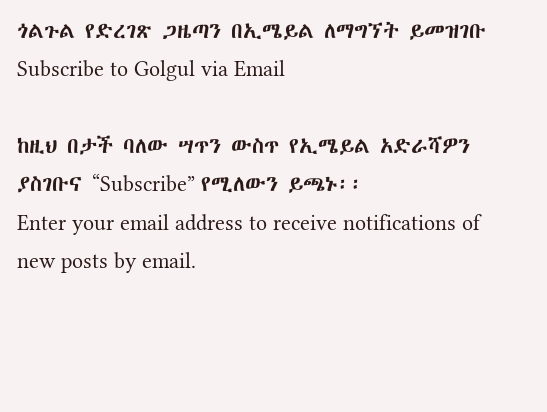ጎልጉል የድረገጽ ጋዜጣን በኢሜይል ለማግኘት ይመዝገቡ Subscribe to Golgul via Email

ከዚህ በታች ባለው ሣጥን ውስጥ የኢሜይል አድራሻዎን ያስገቡና “Subscribe” የሚለውን ይጫኑ፡፡
Enter your email address to receive notifications of new posts by email.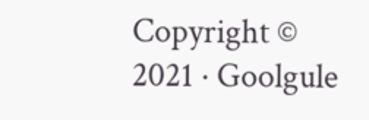Copyright © 2021 · Goolgule